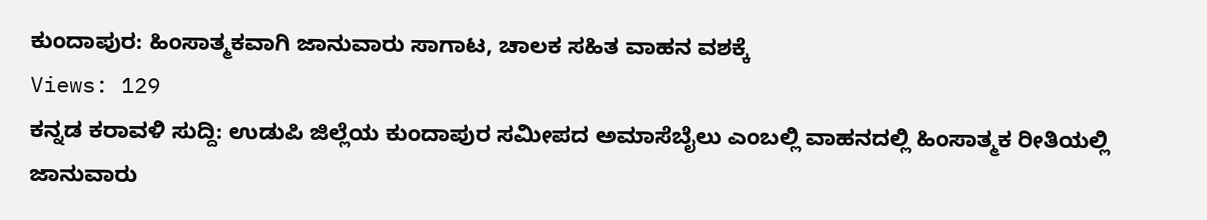ಕುಂದಾಪುರ: ಹಿಂಸಾತ್ಮಕವಾಗಿ ಜಾನುವಾರು ಸಾಗಾಟ, ಚಾಲಕ ಸಹಿತ ವಾಹನ ವಶಕ್ಕೆ
Views: 129
ಕನ್ನಡ ಕರಾವಳಿ ಸುದ್ದಿ: ಉಡುಪಿ ಜಿಲ್ಲೆಯ ಕುಂದಾಪುರ ಸಮೀಪದ ಅಮಾಸೆಬೈಲು ಎಂಬಲ್ಲಿ ವಾಹನದಲ್ಲಿ ಹಿಂಸಾತ್ಮಕ ರೀತಿಯಲ್ಲಿ ಜಾನುವಾರು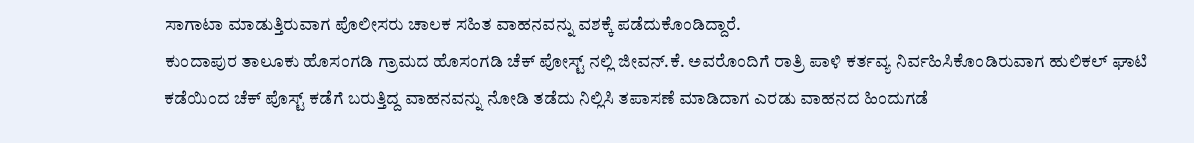ಸಾಗಾಟಾ ಮಾಡುತ್ತಿರುವಾಗ ಪೊಲೀಸರು ಚಾಲಕ ಸಹಿತ ವಾಹನವನ್ನು ವಶಕ್ಕೆ ಪಡೆದುಕೊಂಡಿದ್ದಾರೆ.
ಕುಂದಾಪುರ ತಾಲೂಕು ಹೊಸಂಗಡಿ ಗ್ರಾಮದ ಹೊಸಂಗಡಿ ಚೆಕ್ ಪೋಸ್ಟ್ ನಲ್ಲಿ ಜೀವನ್.ಕೆ. ಅವರೊಂದಿಗೆ ರಾತ್ರಿ ಪಾಳಿ ಕರ್ತವ್ಯ ನಿರ್ವಹಿಸಿಕೊಂಡಿರುವಾಗ ಹುಲಿಕಲ್ ಘಾಟಿ ಕಡೆಯಿಂದ ಚೆಕ್ ಪೊಸ್ಟ್ ಕಡೆಗೆ ಬರುತ್ತಿದ್ದ ವಾಹನವನ್ನು ನೋಡಿ ತಡೆದು ನಿಲ್ಲಿಸಿ ತಪಾಸಣೆ ಮಾಡಿದಾಗ ಎರಡು ವಾಹನದ ಹಿಂದುಗಡೆ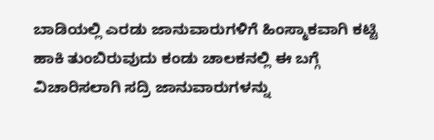ಬಾಡಿಯಲ್ಲಿ ಎರಡು ಜಾನುವಾರುಗಳಿಗೆ ಹಿಂಸ್ಮಾಕವಾಗಿ ಕಟ್ಟಿ ಹಾಕಿ ತುಂಬಿರುವುದು ಕಂಡು ಚಾಲಕನಲ್ಲಿ ಈ ಬಗ್ಗೆ ವಿಚಾರಿಸಲಾಗಿ ಸದ್ರಿ ಜಾನುವಾರುಗಳನ್ನು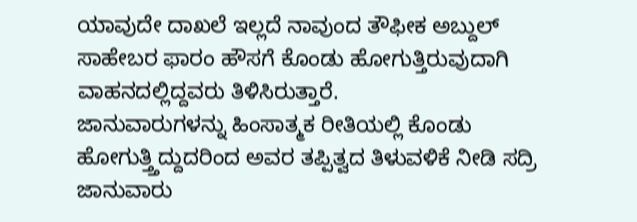ಯಾವುದೇ ದಾಖಲೆ ಇಲ್ಲದೆ ನಾವುಂದ ತೌಫೀಕ ಅಬ್ದುಲ್ ಸಾಹೇಬರ ಫಾರಂ ಹೌಸಗೆ ಕೊಂಡು ಹೋಗುತ್ತಿರುವುದಾಗಿ ವಾಹನದಲ್ಲಿದ್ದವರು ತಿಳಿಸಿರುತ್ತಾರೆ.
ಜಾನುವಾರುಗಳನ್ನು ಹಿಂಸಾತ್ಮಕ ರೀತಿಯಲ್ಲಿ ಕೊಂಡು ಹೋಗುತ್ತ್ತಿದ್ದುದರಿಂದ ಅವರ ತಪ್ಪಿತ್ವದ ತಿಳುವಳಿಕೆ ನೀಡಿ ಸದ್ರಿ ಜಾನುವಾರು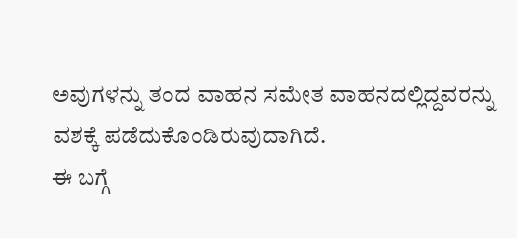ಅವುಗಳನ್ನು ತಂದ ವಾಹನ ಸಮೇತ ವಾಹನದಲ್ಲಿದ್ದವರನ್ನು ವಶಕ್ಕೆ ಪಡೆದುಕೊಂಡಿರುವುದಾಗಿದೆ.
ಈ ಬಗ್ಗೆ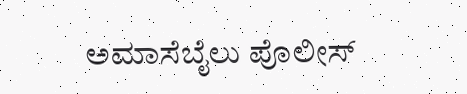ಅಮಾಸೆಬೈಲು ಪೊಲೀಸ್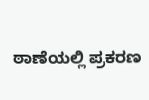ಠಾಣೆಯಲ್ಲಿ ಪ್ರಕರಣ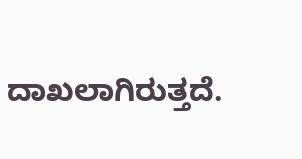ದಾಖಲಾಗಿರುತ್ತದೆ.